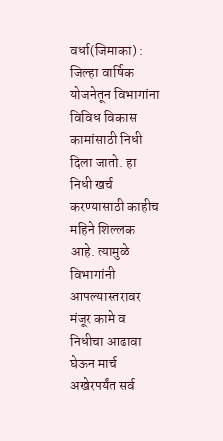वर्धा(जिमाका) : जिल्हा वार्षिक योजनेतून विभागांना विविध विकास कामांसाठी निधी दिला जातो. हा निधी खर्च करण्यासाठी काहीच महिने शिल्लक आहे. त्यामुळे विभागांनी आपल्यास्तरावर मंजूर कामे व निधीचा आढावा घेऊन मार्च अखेरपर्यंत सर्व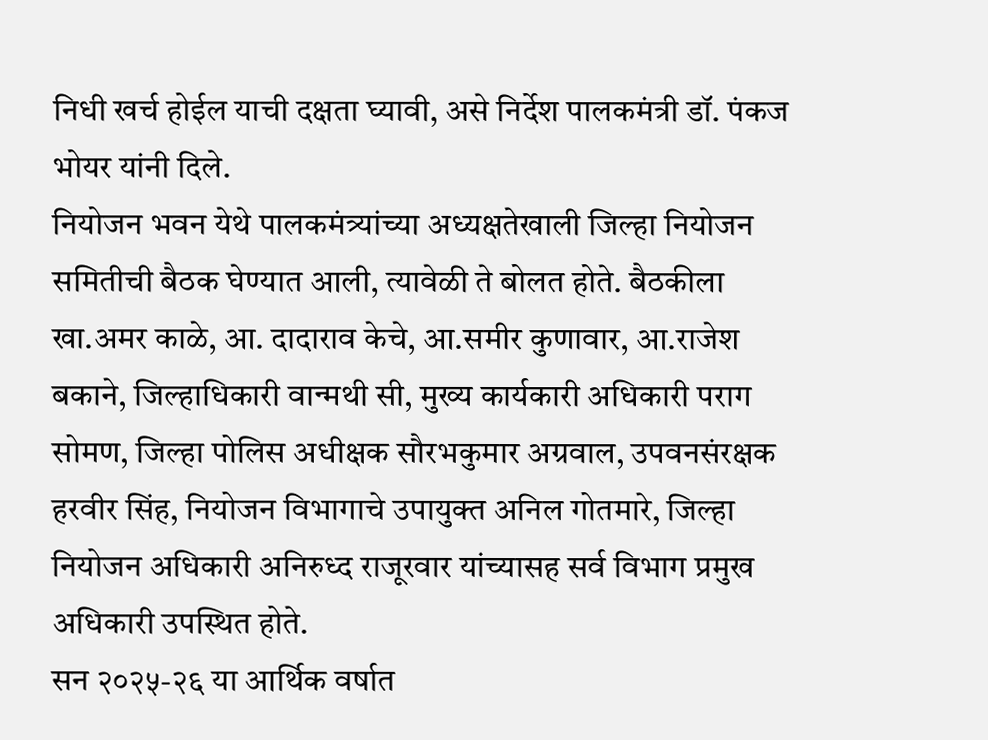निधी खर्च होईल याची दक्षता घ्यावी, असे निर्देश पालकमंत्री डॉ. पंकज भोयर यांनी दिले.
नियोजन भवन येथे पालकमंत्र्यांच्या अध्यक्षतेखाली जिल्हा नियोजन समितीची बैठक घेण्यात आली, त्यावेळी ते बोलत होते. बैठकीला खा.अमर काळे, आ. दादाराव केचे, आ.समीर कुणावार, आ.राजेश बकाने, जिल्हाधिकारी वान्मथी सी, मुख्य कार्यकारी अधिकारी पराग सोमण, जिल्हा पोलिस अधीक्षक सौरभकुमार अग्रवाल, उपवनसंरक्षक हरवीर सिंह, नियोजन विभागाचे उपायुक्त अनिल गोतमारे, जिल्हा नियोजन अधिकारी अनिरुध्द राजूरवार यांच्यासह सर्व विभाग प्रमुख अधिकारी उपस्थित होते.
सन २०२५-२६ या आर्थिक वर्षात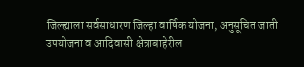जिल्ह्याला सर्वसाधारण जिल्हा वार्षिक योजना, अनुसूचित जाती उपयोजना व आदिवासी क्षेत्राबाहेरील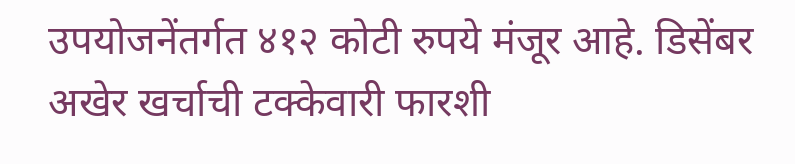उपयोजनेंतर्गत ४१२ कोटी रुपये मंजूर आहे. डिसेंबर अखेर खर्चाची टक्केवारी फारशी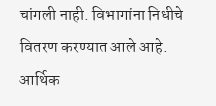चांगली नाही. विभागांना निधीचे वितरण करण्यात आले आहे. आर्थिक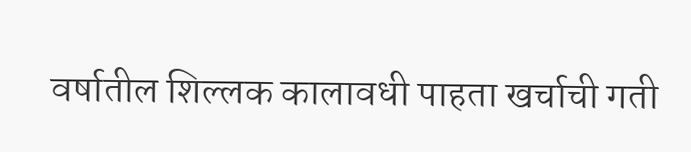वर्षातील शिल्लक कालावधी पाहता खर्चाची गती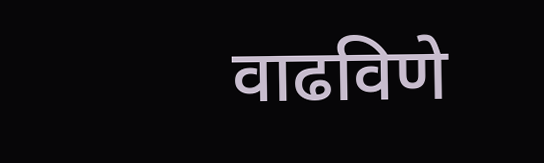वाढविणे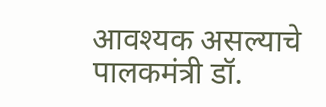आवश्यक असल्याचे पालकमंत्री डॉ.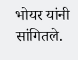भोयर यांनी सांगितले.